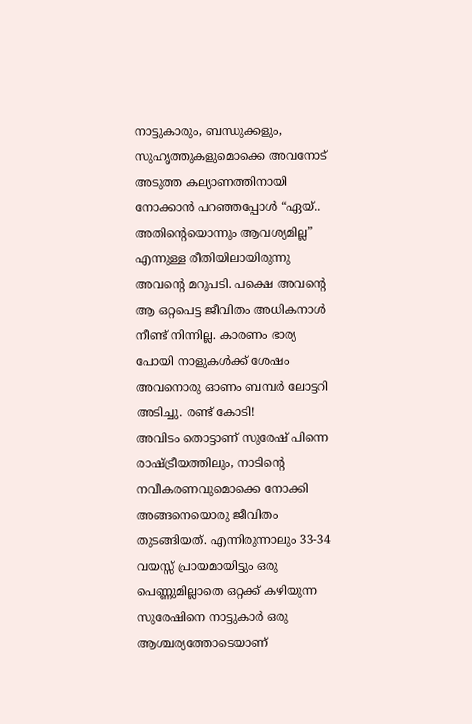നാട്ടുകാരും, ബന്ധുക്കളും, സുഹൃത്തുകളുമൊക്കെ അവനോട് അടുത്ത കല്യാണത്തിനായി നോക്കാൻ പറഞ്ഞപ്പോൾ “ഏയ്.. അതിന്റെയൊന്നും ആവശ്യമില്ല” എന്നുള്ള രീതിയിലായിരുന്നു അവന്റെ മറുപടി. പക്ഷെ അവന്റെ ആ ഒറ്റപെട്ട ജീവിതം അധികനാൾ നീണ്ട് നിന്നില്ല. കാരണം ഭാര്യ പോയി നാളുകൾക്ക് ശേഷം അവനൊരു ഓണം ബമ്പർ ലോട്ടറി അടിച്ചു. രണ്ട് കോടി!
അവിടം തൊട്ടാണ് സുരേഷ് പിന്നെ രാഷ്ട്രീയത്തിലും, നാടിന്റെ നവീകരണവുമൊക്കെ നോക്കി അങ്ങനെയൊരു ജീവിതം തുടങ്ങിയത്. എന്നിരുന്നാലും 33-34 വയസ്സ് പ്രായമായിട്ടും ഒരു പെണ്ണുമില്ലാതെ ഒറ്റക്ക് കഴിയുന്ന സുരേഷിനെ നാട്ടുകാർ ഒരു ആശ്ചര്യത്തോടെയാണ്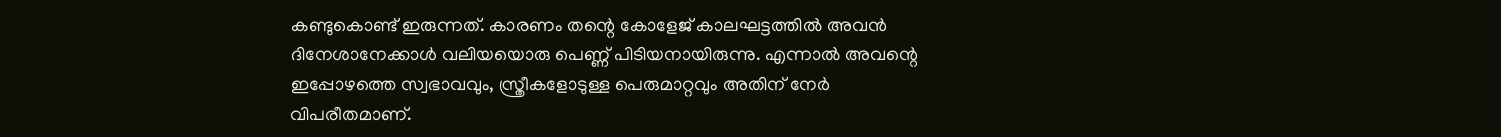കണ്ടുകൊണ്ട് ഇരുന്നത്. കാരണം തന്റെ കോളേജ് കാലഘട്ടത്തിൽ അവൻ ദിനേശാനേക്കാൾ വലിയയൊരു പെണ്ണ് പിടിയനായിരുന്നു. എന്നാൽ അവന്റെ ഇപ്പോഴത്തെ സ്വഭാവവും, സ്ത്രീകളോടുള്ള പെരുമാറ്റവും അതിന് നേർ വിപരീതമാണ്.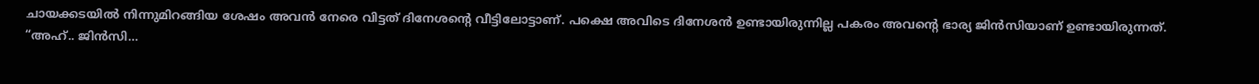ചായക്കടയിൽ നിന്നുമിറങ്ങിയ ശേഷം അവൻ നേരെ വിട്ടത് ദിനേശന്റെ വീട്ടിലോട്ടാണ്. പക്ഷെ അവിടെ ദിനേശൻ ഉണ്ടായിരുന്നില്ല പകരം അവന്റെ ഭാര്യ ജിൻസിയാണ് ഉണ്ടായിരുന്നത്.
“അഹ്.. ജിൻസി…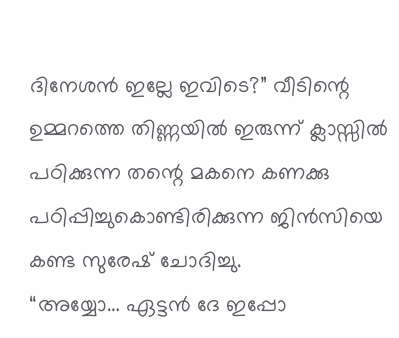ദിനേശൻ ഇല്ലേ ഇവിടെ?” വീടിന്റെ ഉമ്മറത്തെ തിണ്ണയിൽ ഇരുന്ന് ക്ലാസ്സിൽ പഠിക്കുന്ന തന്റെ മകനെ കണക്കു പഠിപ്പിച്ചുകൊണ്ടിരിക്കുന്ന ജിൻസിയെ കണ്ട സുരേഷ് ചോദിച്ചു.
“അയ്യോ… ഏട്ടൻ ദേ ഇപ്പോ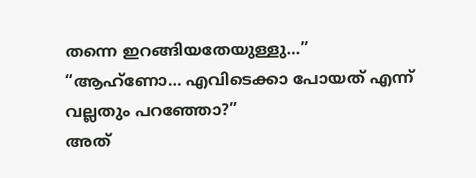തന്നെ ഇറങ്ങിയതേയുള്ളു…”
“ആഹ്ണോ… എവിടെക്കാ പോയത് എന്ന് വല്ലതും പറഞ്ഞോ?”
അത്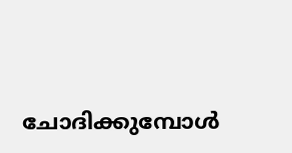ചോദിക്കുമ്പോൾ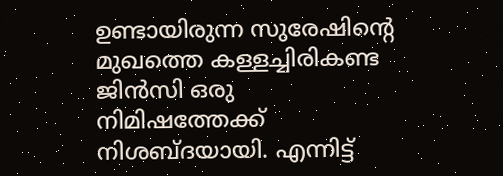ഉണ്ടായിരുന്ന സുരേഷിന്റെ മുഖത്തെ കള്ളച്ചിരികണ്ട ജിൻസി ഒരു നിമിഷത്തേക്ക് നിശബ്ദയായി. എന്നിട്ട്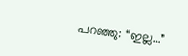പറഞ്ഞു: “ഇല്ല…”